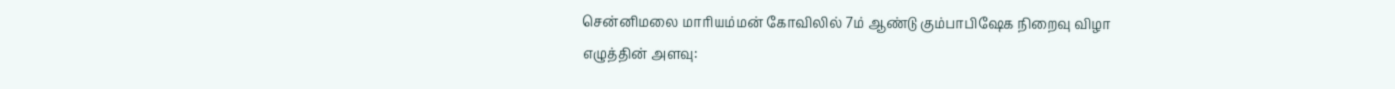சென்னிமலை மாரியம்மன் கோவிலில் 7ம் ஆண்டு கும்பாபிஷேக நிறைவு விழா
எழுத்தின் அளவு: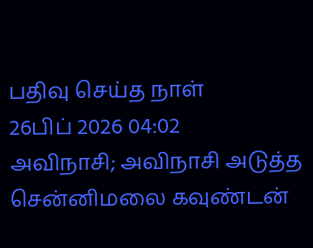பதிவு செய்த நாள்
26பிப் 2026 04:02
அவிநாசி; அவிநாசி அடுத்த சென்னிமலை கவுண்டன்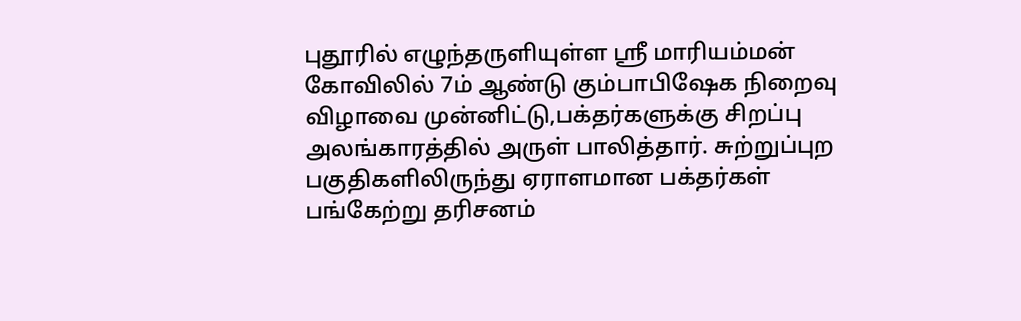புதூரில் எழுந்தருளியுள்ள ஸ்ரீ மாரியம்மன் கோவிலில் 7ம் ஆண்டு கும்பாபிஷேக நிறைவு விழாவை முன்னிட்டு,பக்தர்களுக்கு சிறப்பு அலங்காரத்தில் அருள் பாலித்தார். சுற்றுப்புற பகுதிகளிலிருந்து ஏராளமான பக்தர்கள் பங்கேற்று தரிசனம்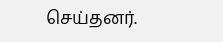செய்தனர்.